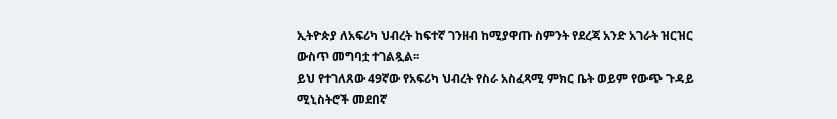ኢትዮጵያ ለአፍሪካ ህብረት ከፍተኛ ገንዘብ ከሚያዋጡ ስምንት የደረጃ አንድ አገራት ዝርዝር ውስጥ መግባቷ ተገልጿል፡፡
ይህ የተገለጸው 49ኛው የአፍሪካ ህብረት የስራ አስፈጻሚ ምክር ቤት ወይም የውጭ ጉዳይ ሚኒስትሮች መደበኛ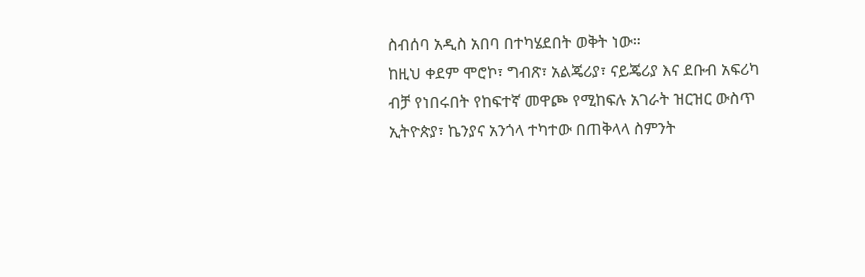ስብሰባ አዲስ አበባ በተካሄደበት ወቅት ነው።
ከዚህ ቀደም ሞሮኮ፣ ግብጽ፣ አልጄሪያ፣ ናይጄሪያ እና ደቡብ አፍሪካ ብቻ የነበሩበት የከፍተኛ መዋጮ የሚከፍሉ አገራት ዝርዝር ውስጥ ኢትዮጵያ፣ ኬንያና አንጎላ ተካተው በጠቅላላ ስምንት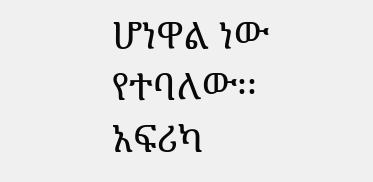ሆነዋል ነው የተባለው፡፡
አፍሪካ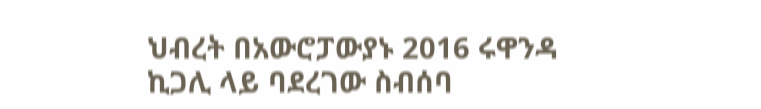ህብረት በአውሮፓውያኑ 2016 ሩዋንዳ ኪጋሊ ላይ ባደረገው ስብሰባ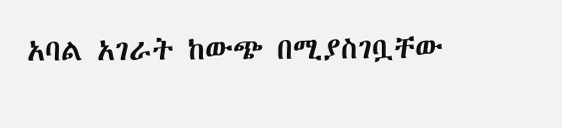አባል አገራት ከውጭ በሚያስገቧቸው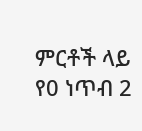ምርቶች ላይ የ0 ነጥብ 2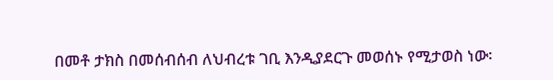በመቶ ታክስ በመሰብሰብ ለህብረቱ ገቢ እንዲያደርጉ መወሰኑ የሚታወስ ነው፡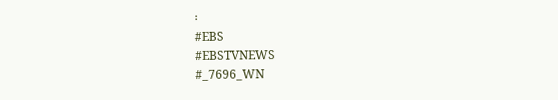፡
#EBS
#EBSTVNEWS
#_7696_WN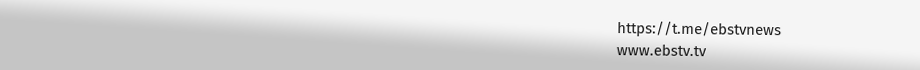https://t.me/ebstvnews
www.ebstv.tv